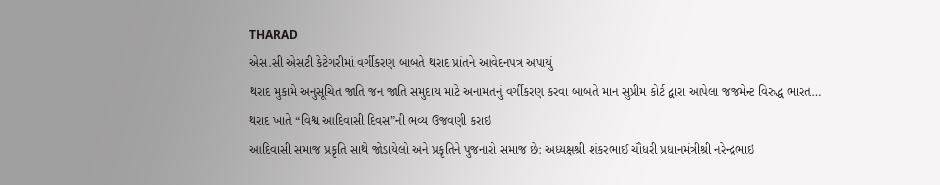THARAD
એસ.સી એસટી કેટેગરીમાં વર્ગીકરણ બાબતે થરાદ પ્રાંતને આવેદનપત્ર અપાયું
થરાદ મુકામે અનુસૂચિત જાતિ જન જાતિ સમુદાય માટે અનામતનું વર્ગીકરણ કરવા બાબતે માન સુપ્રીમ કોર્ટ દ્વારા આપેલા જજમેન્ટ વિરુદ્ધ ભારત…
થરાદ ખાતે “વિશ્વ આદિવાસી દિવસ”ની ભવ્ય ઉજવણી કરાઇ
આદિવાસી સમાજ પ્રકૃતિ સાથે જોડાયેલો અને પ્રકૃતિને પુજનારો સમાજ છે: અધ્યક્ષશ્રી શંકરભાઈ ચૌધરી પ્રધાનમંત્રીશ્રી નરેન્દ્રભાઇ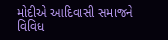મોદીએ આદિવાસી સમાજને વિવિધ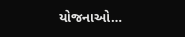યોજનાઓ…